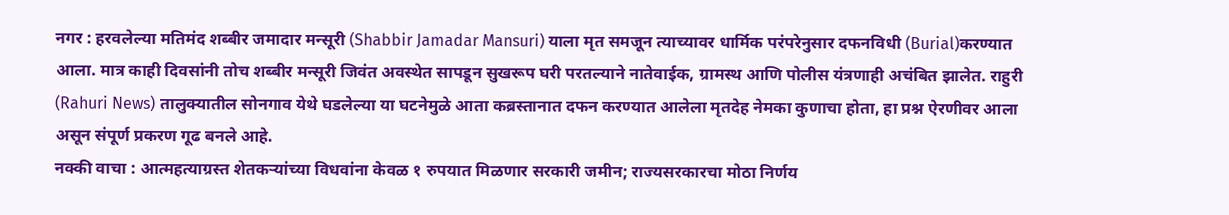नगर : हरवलेल्या मतिमंद शब्बीर जमादार मन्सूरी (Shabbir Jamadar Mansuri) याला मृत समजून त्याच्यावर धार्मिक परंपरेनुसार दफनविधी (Burial)करण्यात आला. मात्र काही दिवसांनी तोच शब्बीर मन्सूरी जिवंत अवस्थेत सापडून सुखरूप घरी परतल्याने नातेवाईक, ग्रामस्थ आणि पोलीस यंत्रणाही अचंबित झालेत. राहुरी (Rahuri News) तालुक्यातील सोनगाव येथे घडलेल्या या घटनेमुळे आता कब्रस्तानात दफन करण्यात आलेला मृतदेह नेमका कुणाचा होता, हा प्रश्न ऐरणीवर आला असून संपूर्ण प्रकरण गूढ बनले आहे.
नक्की वाचा : आत्महत्याग्रस्त शेतकऱ्यांच्या विधवांना केवळ १ रुपयात मिळणार सरकारी जमीन; राज्यसरकारचा मोठा निर्णय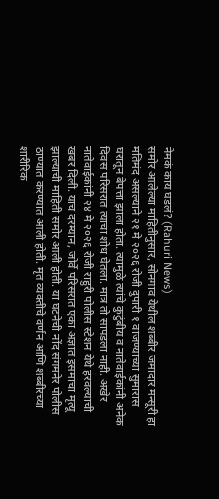नेमकं काय घडलं? (Rahuri News)
समोर आलेल्या माहितीनुसार, सोनगाव येथील शब्बीर जमादार मन्सूरी हा मतिमंद असल्याने २१ मे २०२६ रोजी दुपारी १ वाजण्याच्या सुमारास घरातून बेपत्ता झाला होता. त्यामुळे त्यांचे कुटुंबीय व नातेवाईकांनी अनेक दिवस परिसरात त्याचा शोध घेतला. मात्र तो सापडला नाही. अखेर नातेवाईकांनी २४ मे २०२६ रोजी राहुरी पोलीस स्टेशन येथे हरवल्याची खबर दिली. याच दरम्यान, जोर्वे परिसरात एका अज्ञात इसमाचा मृत्यू झाल्याची माहिती समोर आली होती. या घटनेची नोंद संगमनेर पोलीस ठाण्यात करण्यात आली होती. मृत व्यक्तीचे वर्णन आणि शब्बीरच्या शारीरिक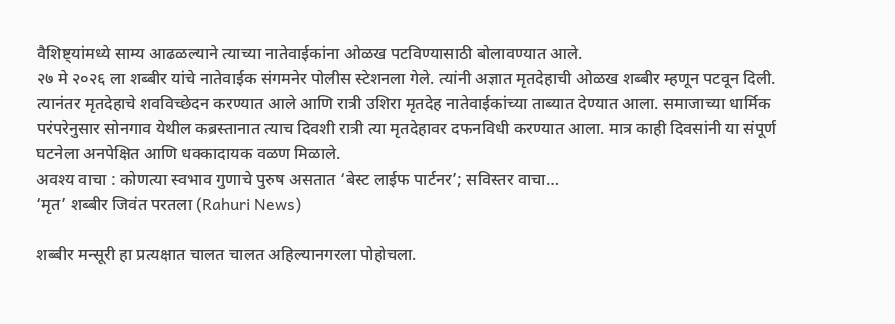वैशिष्ट्यांमध्ये साम्य आढळल्याने त्याच्या नातेवाईकांना ओळख पटविण्यासाठी बोलावण्यात आले.
२७ मे २०२६ ला शब्बीर यांचे नातेवाईक संगमनेर पोलीस स्टेशनला गेले. त्यांनी अज्ञात मृतदेहाची ओळख शब्बीर म्हणून पटवून दिली. त्यानंतर मृतदेहाचे शवविच्छेदन करण्यात आले आणि रात्री उशिरा मृतदेह नातेवाईकांच्या ताब्यात देण्यात आला. समाजाच्या धार्मिक परंपरेनुसार सोनगाव येथील कब्रस्तानात त्याच दिवशी रात्री त्या मृतदेहावर दफनविधी करण्यात आला. मात्र काही दिवसांनी या संपूर्ण घटनेला अनपेक्षित आणि धक्कादायक वळण मिळाले.
अवश्य वाचा : कोणत्या स्वभाव गुणाचे पुरुष असतात ‘बेस्ट लाईफ पार्टनर’; सविस्तर वाचा…
‘मृत’ शब्बीर जिवंत परतला (Rahuri News)

शब्बीर मन्सूरी हा प्रत्यक्षात चालत चालत अहिल्यानगरला पोहोचला.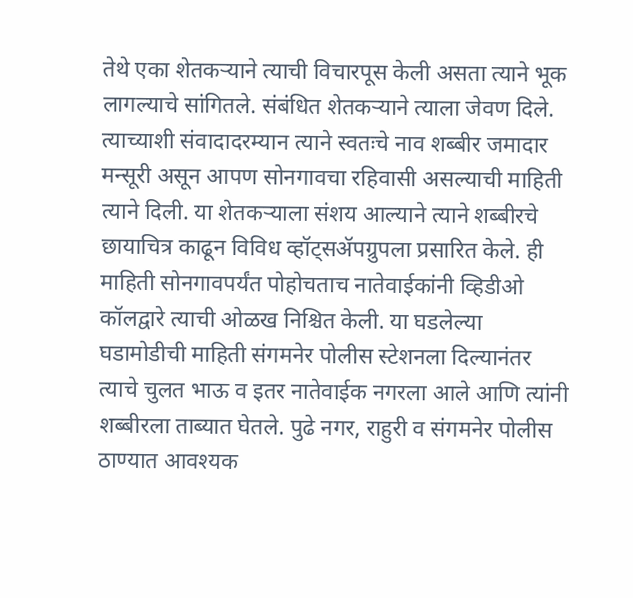तेथे एका शेतकऱ्याने त्याची विचारपूस केली असता त्याने भूक लागल्याचे सांगितले. संबंधित शेतकऱ्याने त्याला जेवण दिले. त्याच्याशी संवादादरम्यान त्याने स्वतःचे नाव शब्बीर जमादार मन्सूरी असून आपण सोनगावचा रहिवासी असल्याची माहिती त्याने दिली. या शेतकऱ्याला संशय आल्याने त्याने शब्बीरचे छायाचित्र काढून विविध व्हॉट्सॲपग्रुपला प्रसारित केले. ही माहिती सोनगावपर्यंत पोहोचताच नातेवाईकांनी व्हिडीओ कॉलद्वारे त्याची ओळख निश्चित केली. या घडलेल्या घडामोडीची माहिती संगमनेर पोलीस स्टेशनला दिल्यानंतर त्याचे चुलत भाऊ व इतर नातेवाईक नगरला आले आणि त्यांनी शब्बीरला ताब्यात घेतले. पुढे नगर, राहुरी व संगमनेर पोलीस ठाण्यात आवश्यक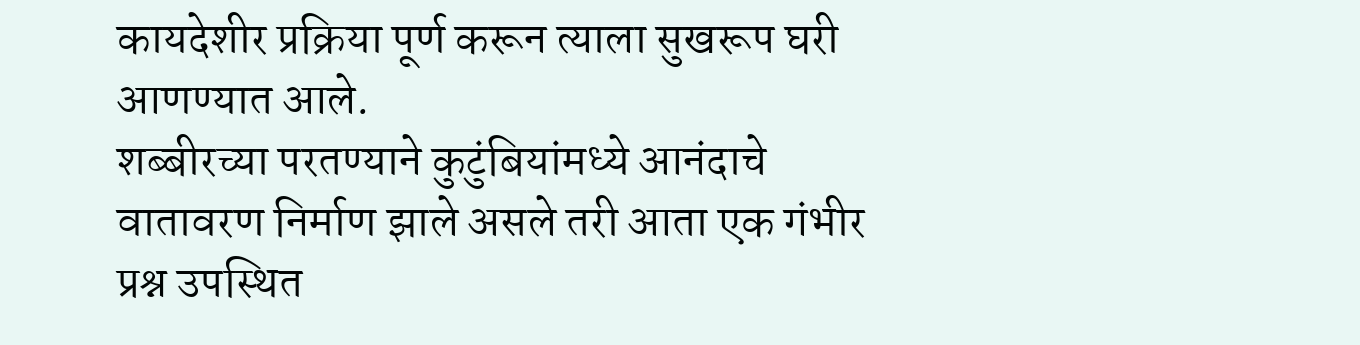कायदेशीर प्रक्रिया पूर्ण करून त्याला सुखरूप घरी आणण्यात आले.
शब्बीरच्या परतण्याने कुटुंबियांमध्ये आनंदाचे वातावरण निर्माण झाले असले तरी आता एक गंभीर प्रश्न उपस्थित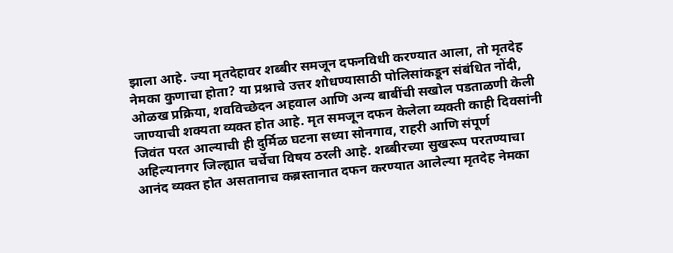झाला आहे. ज्या मृतदेहावर शब्बीर समजून दफनविधी करण्यात आला, तो मृतदेह नेमका कुणाचा होता? या प्रश्नाचे उत्तर शोधण्यासाठी पोलिसांकडून संबंधित नोंदी, ओळख प्रक्रिया, शवविच्छेदन अहवाल आणि अन्य बाबींची सखोल पडताळणी केली जाण्याची शक्यता व्यक्त होत आहे. मृत समजून दफन केलेला व्यक्ती काही दिवसांनी जिवंत परत आल्याची ही दुर्मिळ घटना सध्या सोनगाव, राहरी आणि संपूर्ण अहिल्यानगर जिल्ह्यात चर्चेचा विषय ठरली आहे. शब्बीरच्या सुखरूप परतण्याचा आनंद व्यक्त होत असतानाच कब्रस्तानात दफन करण्यात आलेल्या मृतदेह नेमका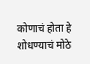कोणाचं होता हे शोधण्याचं मोठे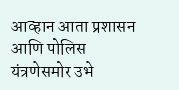आव्हान आता प्रशासन आणि पोलिस यंत्रणेसमोर उभे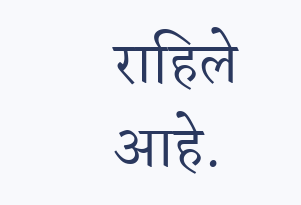राहिले आहे.